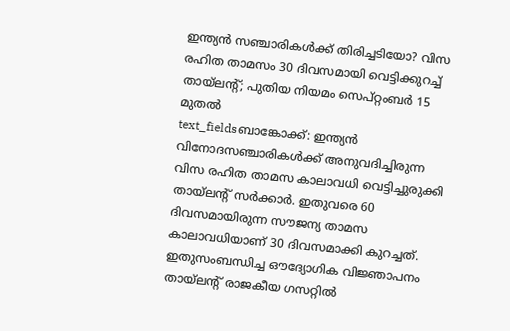ഇന്ത്യൻ സഞ്ചാരികൾക്ക് തിരിച്ചടിയോ? വിസ രഹിത താമസം 30 ദിവസമായി വെട്ടിക്കുറച്ച് തായ്ലന്റ്; പുതിയ നിയമം സെപ്റ്റംബർ 15 മുതൽ
text_fieldsബാങ്കോക്ക്: ഇന്ത്യൻ വിനോദസഞ്ചാരികൾക്ക് അനുവദിച്ചിരുന്ന വിസ രഹിത താമസ കാലാവധി വെട്ടിച്ചുരുക്കി തായ്ലന്റ് സർക്കാർ. ഇതുവരെ 60 ദിവസമായിരുന്ന സൗജന്യ താമസ കാലാവധിയാണ് 30 ദിവസമാക്കി കുറച്ചത്. ഇതുസംബന്ധിച്ച ഔദ്യോഗിക വിജ്ഞാപനം തായ്ലന്റ് രാജകീയ ഗസറ്റിൽ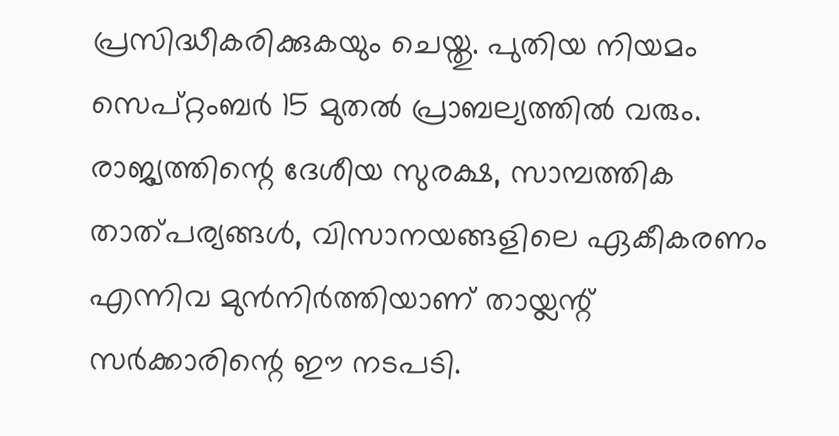പ്രസിദ്ധീകരിക്കുകയും ചെയ്തു. പുതിയ നിയമം സെപ്റ്റംബർ 15 മുതൽ പ്രാബല്യത്തിൽ വരും.
രാജ്യത്തിന്റെ ദേശീയ സുരക്ഷ, സാമ്പത്തിക താത്പര്യങ്ങൾ, വിസാനയങ്ങളിലെ ഏകീകരണം എന്നിവ മുൻനിർത്തിയാണ് തായ്ലന്റ് സർക്കാരിന്റെ ഈ നടപടി.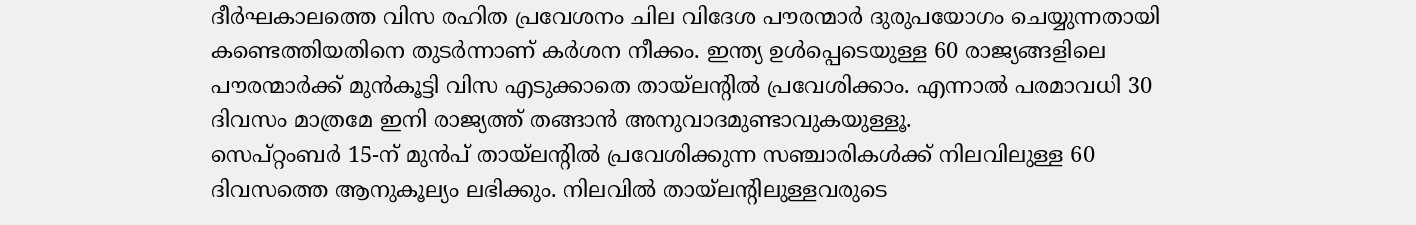ദീർഘകാലത്തെ വിസ രഹിത പ്രവേശനം ചില വിദേശ പൗരന്മാർ ദുരുപയോഗം ചെയ്യുന്നതായി കണ്ടെത്തിയതിനെ തുടർന്നാണ് കർശന നീക്കം. ഇന്ത്യ ഉൾപ്പെടെയുള്ള 60 രാജ്യങ്ങളിലെ പൗരന്മാർക്ക് മുൻകൂട്ടി വിസ എടുക്കാതെ തായ്ലന്റിൽ പ്രവേശിക്കാം. എന്നാൽ പരമാവധി 30 ദിവസം മാത്രമേ ഇനി രാജ്യത്ത് തങ്ങാൻ അനുവാദമുണ്ടാവുകയുള്ളൂ.
സെപ്റ്റംബർ 15-ന് മുൻപ് തായ്ലന്റിൽ പ്രവേശിക്കുന്ന സഞ്ചാരികൾക്ക് നിലവിലുള്ള 60 ദിവസത്തെ ആനുകൂല്യം ലഭിക്കും. നിലവിൽ തായ്ലന്റിലുള്ളവരുടെ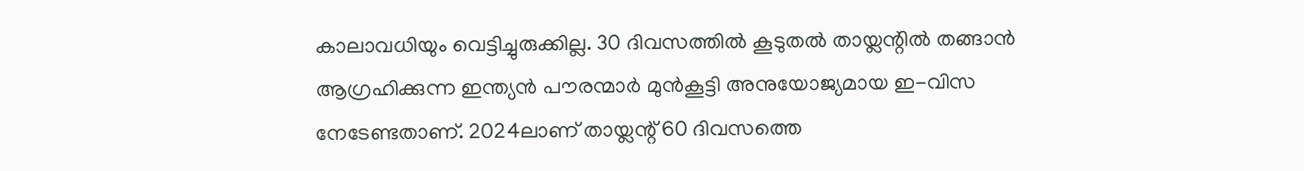കാലാവധിയും വെട്ടിച്ചുരുക്കില്ല. 30 ദിവസത്തിൽ കൂടുതൽ തായ്ലന്റിൽ തങ്ങാൻ ആഗ്രഹിക്കുന്ന ഇന്ത്യൻ പൗരന്മാർ മുൻകൂട്ടി അനുയോജ്യമായ ഇ-വിസ നേടേണ്ടതാണ്. 2024ലാണ് തായ്ലന്റ് 60 ദിവസത്തെ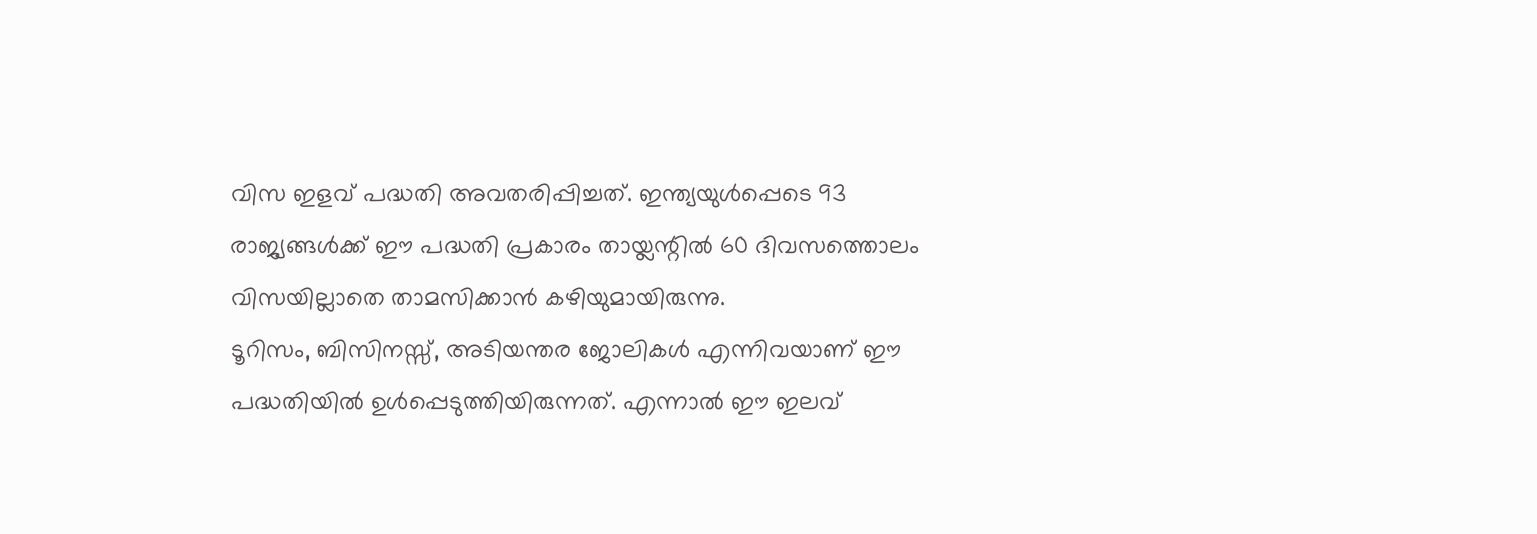വിസ ഇളവ് പദ്ധതി അവതരിപ്പിച്ചത്. ഇന്ത്യയുൾപ്പെടെ 93 രാജ്യങ്ങൾക്ക് ഈ പദ്ധതി പ്രകാരം തായ്ലന്റിൽ 60 ദിവസത്തൊലം വിസയില്ലാതെ താമസിക്കാൻ കഴിയുമായിരുന്നു.
ടൂറിസം, ബിസിനസ്സ്, അടിയന്തര ജോലികൾ എന്നിവയാണ് ഈ പദ്ധതിയിൽ ഉൾപ്പെടുത്തിയിരുന്നത്. എന്നാൽ ഈ ഇലവ്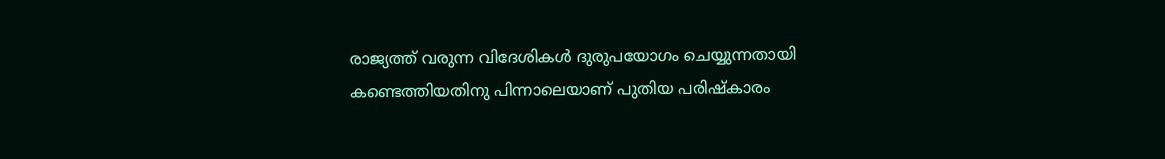രാജ്യത്ത് വരുന്ന വിദേശികൾ ദുരുപയോഗം ചെയ്യുന്നതായി കണ്ടെത്തിയതിനു പിന്നാലെയാണ് പുതിയ പരിഷ്കാരം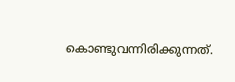കൊണ്ടുവന്നിരിക്കുന്നത്.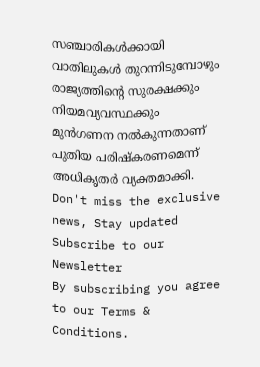സഞ്ചാരികൾക്കായി വാതിലുകൾ തുറന്നിടുമ്പോഴും രാജ്യത്തിന്റെ സുരക്ഷക്കും നിയമവ്യവസ്ഥക്കും മുൻഗണന നൽകുന്നതാണ് പുതിയ പരിഷ്കരണമെന്ന് അധികൃതർ വ്യക്തമാക്കി.
Don't miss the exclusive news, Stay updated
Subscribe to our Newsletter
By subscribing you agree to our Terms & Conditions.